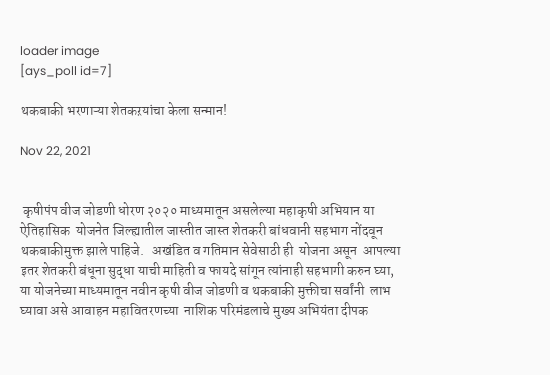loader image
[ays_poll id=7]

थकबाकी भरणाऱ्या शेतकऱयांचा केला सन्मान!

Nov 22, 2021


 कृषीपंप वीज जोडणी धोरण २०२० माध्यमातून असलेल्या महाकृषी अभियान या ऐतिहासिक  योजनेत जिल्ह्यातील जास्तीत जास्त शेतकरी बांधवानी सहभाग नोंदवून थकबाकीमुक्त झाले पाहिजे.   अखंडित व गतिमान सेवेसाठी ही  योजना असून  आपल्या इतर शेतकरी बंधूना सुद्धा याची माहिती व फायदे सांगून त्यांनाही सहभागी करुन घ्या,  या योजनेच्या माध्यमातून नवीन कृषी वीज जोडणी व थकबाकी मुक्तीचा सर्वांनी  लाभ घ्यावा असे आवाहन महावितरणच्या  नाशिक परिमंडलाचे मुख्य अभियंता दीपक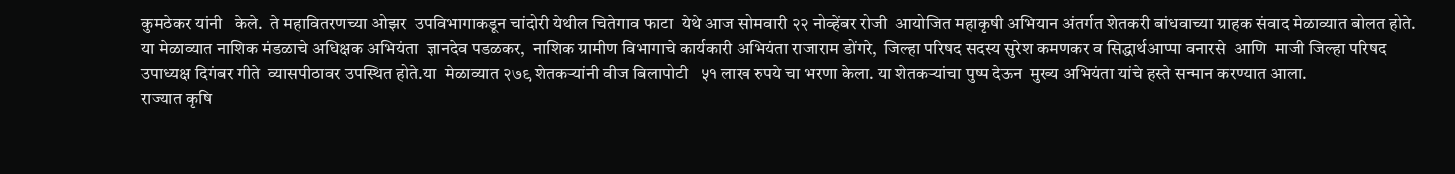कुमठेकर यांनी   केले.  ते महावितरणच्या ओझर  उपविभागाकडून चांदोरी येथील चितेगाव फाटा  येथे आज सोमवारी २२ नोव्हेंबर रोजी  आयोजित महाकृषी अभियान अंतर्गत शेतकरी बांधवाच्या ग्राहक संवाद मेळाव्यात बोलत होते.
या मेळाव्यात नाशिक मंडळाचे अधिक्षक अभियंता  ज्ञानदेव पडळकर,  नाशिक ग्रामीण विभागाचे कार्यकारी अभियंता राजाराम डोंगरे,  जिल्हा परिषद सदस्य सुरेश कमणकर व सिद्धार्थआप्पा वनारसे  आणि  माजी जिल्हा परिषद उपाध्यक्ष दिगंबर गीते  व्यासपीठावर उपस्थित होते.या  मेळाव्यात २७९ शेतकऱ्यांनी वीज बिलापोटी   ५१ लाख रुपये चा भरणा केला. या शेतकऱ्यांचा पुष्प देऊन  मुख्य अभियंता यांचे हस्ते सन्मान करण्यात आला.
राज्यात कृषि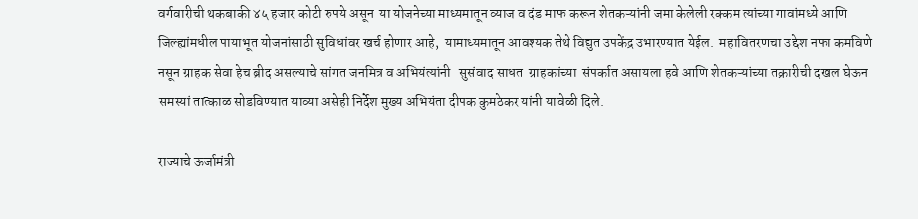वर्गवारीची थकबाकी ४५ हजार कोटी रुपये असून  या योजनेच्या माध्यमातून व्याज व दंड माफ करून शेतकऱ्यांनी जमा केलेली रक्कम त्यांच्या गावांमध्ये आणि जिल्ह्यांमधील पायाभूत योजनांसाठी सुविधांवर खर्च होणार आहे,  यामाध्यमातून आवश्यक तेथे विद्युत उपकेंद्र उभारण्यात येईल.  महावितरणचा उद्देश नफा कमविणे  नसून ग्राहक सेवा हेच ब्रीद असल्याचे सांगत जनमित्र व अभियंत्यांनी   सुसंवाद साधत  ग्राहकांच्या  संपर्कात असायला हवे आणि शेतकऱ्यांच्या तक्रारीची दखल घेऊन समस्यां तात्काळ सोडविण्यात याव्या असेही निर्देश मुख्य अभियंता दीपक कुमठेकर यांनी यावेळी दिले.

राज्याचे ऊर्जामंत्री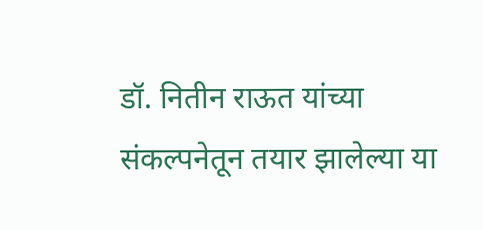डॉ. नितीन राऊत यांच्या संकल्पनेतून तयार झालेल्या या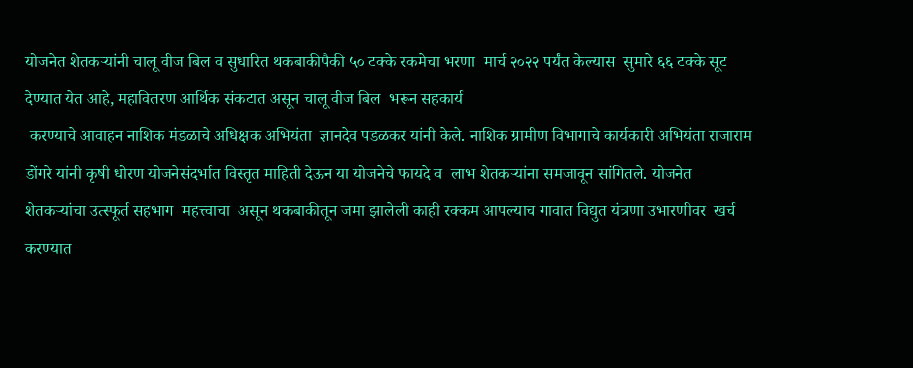योजनेत शेतकऱ्यांनी चालू वीज बिल व सुधारित थकबाकीपैकी ५० टक्के रकमेचा भरणा  मार्च २०२२ पर्यंत केल्यास  सुमारे ६६ टक्के सूट देण्यात येत आहे, महावितरण आर्थिक संकटात असून चालू वीज बिल  भरून सहकार्य
 करण्याचे आवाहन नाशिक मंडळाचे अधिक्षक अभियंता  ज्ञानदेव पडळकर यांनी केले. नाशिक ग्रामीण विभागाचे कार्यकारी अभियंता राजाराम डोंगरे यांनी कृषी धोरण योजनेसंदर्भात विस्तृत माहिती देऊन या योजनेचे फायदे व  लाभ शेतकऱ्यांना समजावून सांगितले. योजनेत शेतकऱ्यांचा उत्स्फूर्त सहभाग  महत्त्वाचा  असून थकबाकीतून जमा झालेली काही रक्कम आपल्याच गावात विद्युत यंत्रणा उभारणीवर  खर्च करण्यात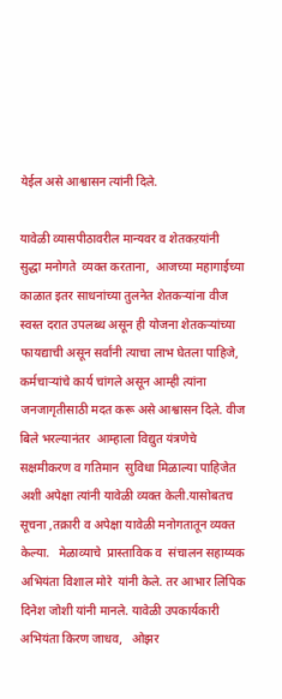येईल असे आश्वासन त्यांनी दिले.

यावेळी व्यासपीठावरील मान्यवर व शेतकऱयांनी  सुद्धा मनोगते  व्यक्त करताना,  आजच्या महागाईच्या काळात इतर साधनांच्या तुलनेत शेतकऱ्यांना वीज स्वस्त दरात उपलब्ध असून ही योजना शेतकऱ्यांच्या फायद्याची असून सर्वांनी त्याचा लाभ घेतला पाहिजे, कर्मचाऱ्यांचे कार्य चांगले असून आम्ही त्यांना  जनजागृतीसाठी मदत करू असे आश्वासन दिले. वीज बिले भरल्यानंतर  आम्हाला विद्युत यंत्रणेचे सक्षमीकरण व गतिमान  सुविधा मिळाल्या पाहिजेत अशी अपेक्षा त्यांनी यावेळी व्यक्त केली.यासोबतच  सूचना ,तक्रारी व अपेक्षा यावेळी मनोगतातून व्यक्त केल्या.   मेळाव्याचे  प्रास्ताविक व  संचालन सहाय्यक अभियंता विशाल मोरे  यांनी केले. तर आभार लिपिक दिनेश जोशी यांनी मानले. यावेळी उपकार्यकारी अभियंता किरण जाधव,   ओझर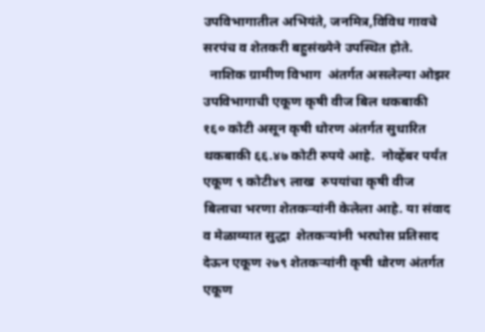उपविभागातील अभियंते, जनमित्र,विविध गावचे सरपंच व शेतकरी बहुसंख्येने उपस्थित होते.
  नाशिक ग्रामीण विभाग  अंतर्गत असलेल्या ओझर उपविभागाची एकूण कृषी वीज बिल थकबाकी १६० कोटी असून कृषी धोरण अंतर्गत सुधारित थकबाकी ६६.४७ कोटी रुपये आहे.  नोव्हेंबर पर्यंत एकूण ९ कोटी४९ लाख  रुपयांचा कृषी वीज बिलाचा भरणा शेतकऱ्यांनी केलेला आहे. या संवाद व मेळाव्यात सुद्धा  शेतकऱ्यांनी भरघोस प्रतिसाद देऊन एकूण २७९ शेतकऱ्यांनी कृषी धोरण अंतर्गत एकूण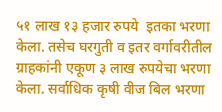५१ लाख १३ हजार रुपये  इतका भरणा केला. तसेच घरगुती व इतर वर्गावरीतील ग्राहकांनी एकूण ३ लाख रुपयेचा भरणा केला. सर्वाधिक कृषी वीज बिल भरणा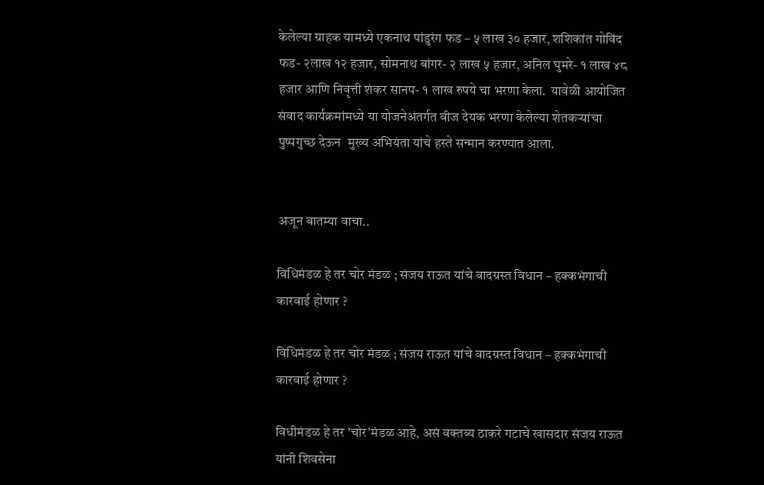केलेल्या ग्राहक यामध्ये एकनाथ पांडुरंग फड – ५ लाख ३० हजार, शशिकांत गोविंद फड- २लाख १२ हजार, सोमनाथ बांगर- २ लाख ५ हजार, अनिल घुमरे- १ लाख ४८ हजार आणि निवृत्ती शंकर सानप- १ लाख रुपये चा भरणा केला.  यावेळी आयोजित संवाद कार्यक्रमांमध्ये या योजनेअंतर्गत वीज देयक भरणा केलेल्या शेतकऱ्यांचा पुष्पगुच्छ देऊन  मुख्य अभियंता यांचे हस्ते सन्मान करण्यात आला.


अजून बातम्या वाचा..

विधिमंडळ हे तर चोर मंडळ ; संजय राऊत यांचे वादग्रस्त विधान – हक्कभंगाची कारवाई होणार ?

विधिमंडळ हे तर चोर मंडळ ; संजय राऊत यांचे वादग्रस्त विधान – हक्कभंगाची कारवाई होणार ?

विधीमंडळ हे तर 'चोर'मंडळ आहे, असं वक्तव्य ठाकरे गटाचे खासदार संजय राऊत यांनी शिवसेना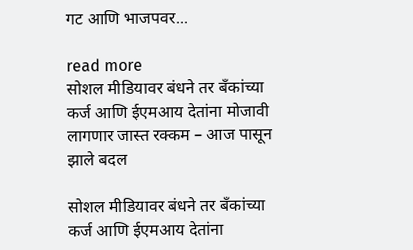गट आणि भाजपवर...

read more
सोशल मीडियावर बंधने तर बँकांच्या कर्ज आणि ईएमआय देतांना मोजावी लागणार जास्त रक्कम – आज पासून झाले बदल

सोशल मीडियावर बंधने तर बँकांच्या कर्ज आणि ईएमआय देतांना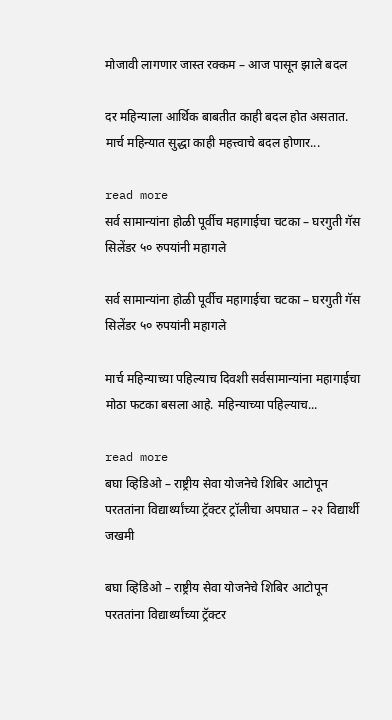मोजावी लागणार जास्त रक्कम – आज पासून झाले बदल

दर महिन्याला आर्थिक बाबतीत काही बदल होत असतात. मार्च महिन्यात सुद्धा काही महत्त्वाचे बदल होणार...

read more
सर्व सामान्यांना होळी पूर्वीच महागाईचा चटका – घरगुती गॅस सिलेंडर ५० रुपयांनी महागले

सर्व सामान्यांना होळी पूर्वीच महागाईचा चटका – घरगुती गॅस सिलेंडर ५० रुपयांनी महागले

मार्च महिन्याच्या पहिल्याच दिवशी सर्वसामान्यांना महागाईचा मोठा फटका बसला आहे. महिन्याच्या पहिल्याच...

read more
बघा व्हिडिओ – राष्ट्रीय सेवा योजनेचे शिबिर आटोपून परततांना विद्यार्थ्यांच्या ट्रॅक्टर ट्रॉलीचा अपघात – २२ विद्यार्थी जखमी

बघा व्हिडिओ – राष्ट्रीय सेवा योजनेचे शिबिर आटोपून परततांना विद्यार्थ्यांच्या ट्रॅक्टर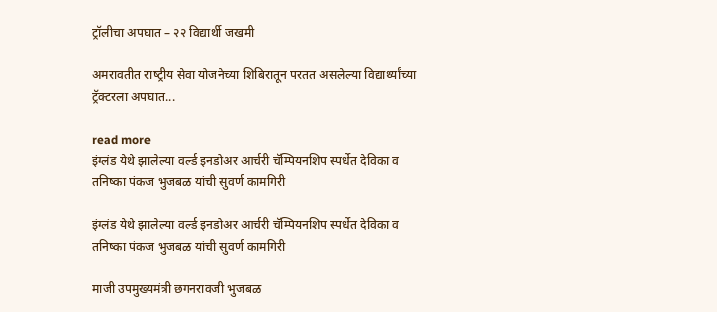ट्रॉलीचा अपघात – २२ विद्यार्थी जखमी

अमरावतीत राष्‍ट्रीय सेवा योजनेच्‍या शिबिरातून परतत असलेल्‍या विद्यार्थ्‍यांच्‍या ट्रॅक्‍टरला अपघात...

read more
इंग्लंड येथे झालेल्या वर्ल्ड इनडोअर आर्चरी चॅम्पियनशिप स्पर्धेत देविका व तनिष्का पंकज भुजबळ यांची सुवर्ण कामगिरी

इंग्लंड येथे झालेल्या वर्ल्ड इनडोअर आर्चरी चॅम्पियनशिप स्पर्धेत देविका व तनिष्का पंकज भुजबळ यांची सुवर्ण कामगिरी

माजी उपमुख्यमंत्री छगनरावजी भुजबळ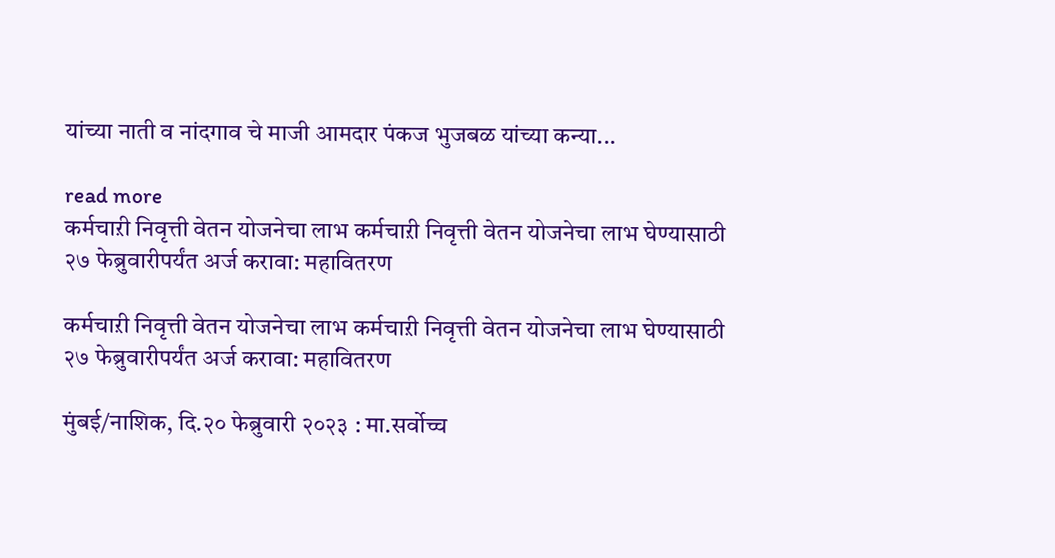यांच्या नाती व नांदगाव चे माजी आमदार पंकज भुजबळ यांच्या कन्या...

read more
कर्मचाऱी निवृत्ती वेतन योजनेचा लाभ कर्मचाऱी निवृत्ती वेतन योजनेचा लाभ घेण्यासाठी २७ फेब्रुवारीपर्यंत अर्ज करावा: महावितरण

कर्मचाऱी निवृत्ती वेतन योजनेचा लाभ कर्मचाऱी निवृत्ती वेतन योजनेचा लाभ घेण्यासाठी २७ फेब्रुवारीपर्यंत अर्ज करावा: महावितरण

मुंबई/नाशिक, दि.२० फेब्रुवारी २०२३ : मा.सर्वोच्च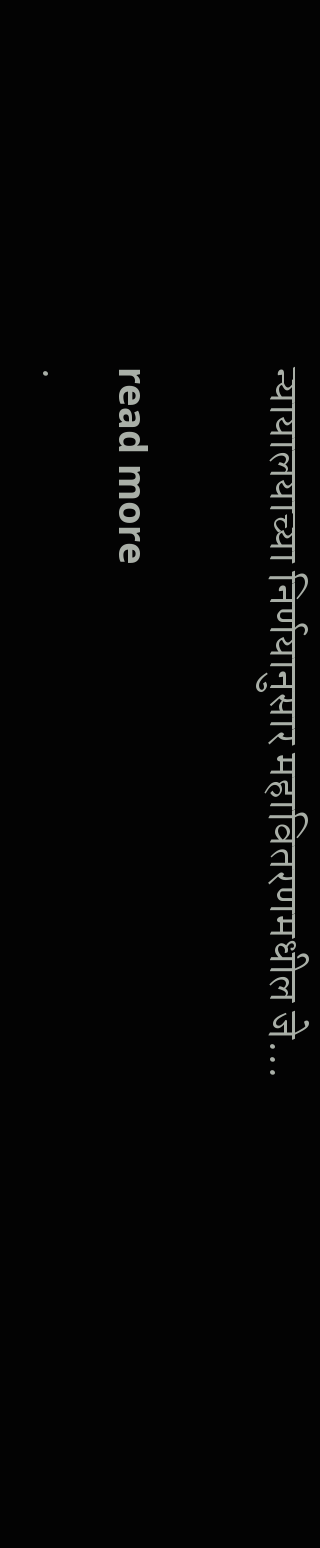न्यायालयाच्या निर्णयानुसार महावितरणमधील जे...

read more
.